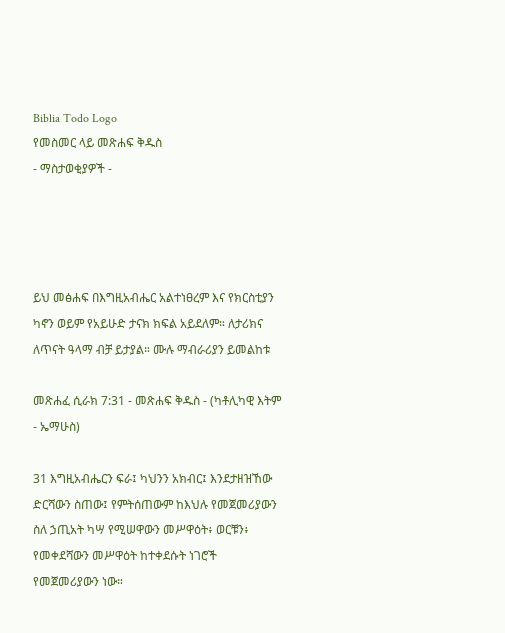Biblia Todo Logo
የመስመር ላይ መጽሐፍ ቅዱስ
- ማስታወቂያዎች -




ይህ መፅሐፍ በእግዚአብሔር አልተነፀረም እና የክርስቲያን ካኖን ወይም የአይሁድ ታናክ ክፍል አይደለም። ለታሪክና ለጥናት ዓላማ ብቻ ይታያል። ሙሉ ማብራሪያን ይመልከቱ

መጽሐፈ ሲራክ 7:31 - መጽሐፍ ቅዱስ - (ካቶሊካዊ እትም - ኤማሁስ)

31 እግዚአብሔርን ፍራ፤ ካህንን አክብር፤ እንደታዘዝኸው ድርሻውን ስጠው፤ የምትሰጠውም ከእህሉ የመጀመሪያውን ስለ ኃጢአት ካሣ የሚሠዋውን መሥዋዕት፥ ወርቹን፥ የመቀደሻውን መሥዋዕት ከተቀደሱት ነገሮች የመጀመሪያውን ነው።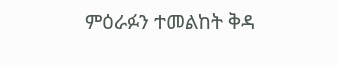ምዕራፉን ተመልከት ቅዳ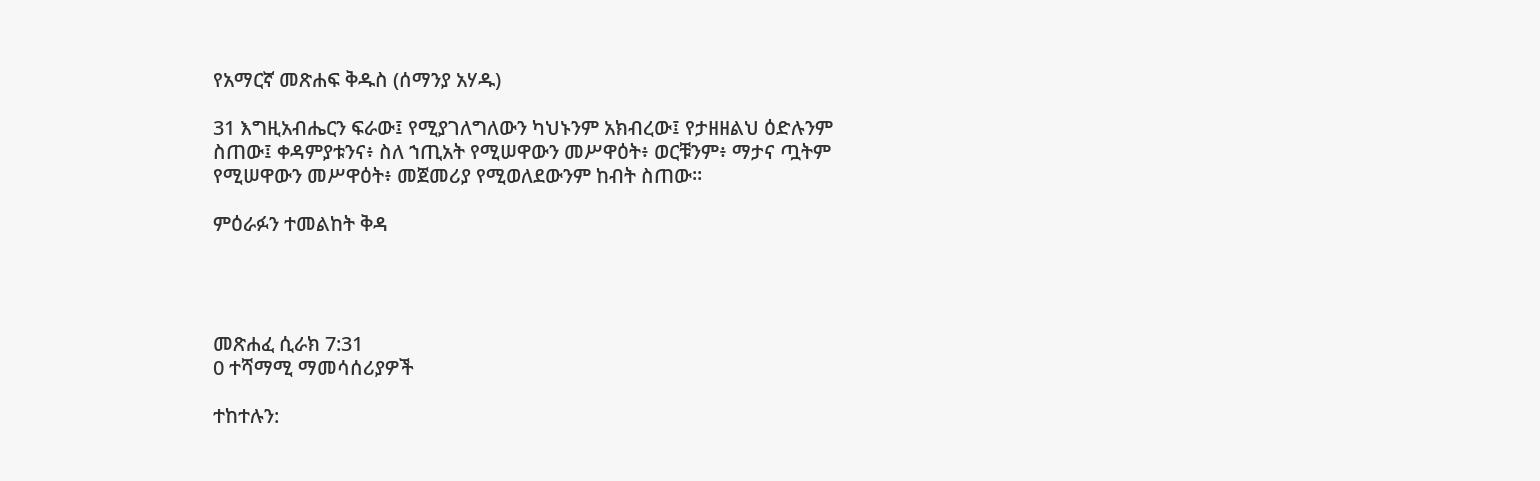የአማርኛ መጽሐፍ ቅዱስ (ሰማንያ አሃዱ)

31 እግዚአብሔርን ፍራው፤ የሚያገለግለውን ካህኑንም አክብረው፤ የታዘዘልህ ዕድሉንም ስጠው፤ ቀዳምያቱንና፥ ስለ ኀጢአት የሚሠዋውን መሥዋዕት፥ ወርቹንም፥ ማታና ጧትም የሚሠዋውን መሥዋዕት፥ መጀመሪያ የሚወለደውንም ከብት ስጠው።

ምዕራፉን ተመልከት ቅዳ




መጽሐፈ ሲራክ 7:31
0 ተሻማሚ ማመሳሰሪያዎች

ተከተሉን: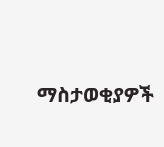ማስታወቂያዎች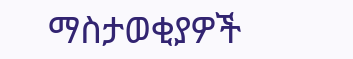ማስታወቂያዎች